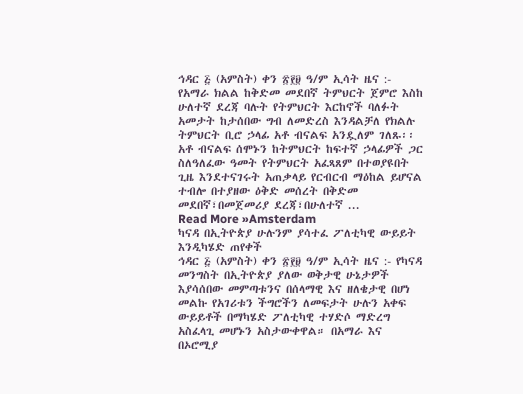ኅዳር ፭ (አምስት) ቀን ፳፻፱ ዓ/ም ኢሳት ዜና :- የአማራ ክልል ከቅድመ መደበኛ ትምህርት ጀምሮ እስከ ሁለተኛ ደረጃ ባሉት የትምህርት እርከኖች ባለፉት አመታት ከታሰበው ግብ ለመድረስ እንዳልቻለ የክልሉ ትምህርት ቢሮ ኃላፊ አቶ ብናልፍ አንዷለም ገለጹ፡፡ አቶ ብናልፍ ሰሞኑን ከትምህርት ከፍተኛ ኃላፊዎች ጋር ስለዓለፈው ዓመት የትምህርት አፈጻጸም በተወያዩበት ጊዜ እንደተናገሩት አጠቃላይ የርብርብ ማዕከል ይሆናል ተብሎ በተያዘው ዕቅድ መሰረት በቅድመ መደበኛ፣በመጀመሪያ ደረጃ፣በሁለተኛ ...
Read More »Amsterdam
ካናዳ በኢትዮጵያ ሁሉንም ያሳተፈ ፖለቲካዊ ውይይት እንዲካሄድ ጠየቀች
ኅዳር ፭ (አምስት) ቀን ፳፻፱ ዓ/ም ኢሳት ዜና :- የካናዳ መንግስት በኢትዮጵያ ያለው ወቅታዊ ሁኔታዎች እያሳሰበው መምጣቱንና በሰላማዊ እና ዘለቄታዊ በሆነ መልኩ የአገሪቱን ችግሮችን ለመፍታት ሁሉን አቀፍ ውይይቶች በማካሄድ ፖለቲካዊ ተሃድሶ ማድረግ አስፈላጊ መሆኑን አስታውቀዋል። በአማራ እና በኦሮሚያ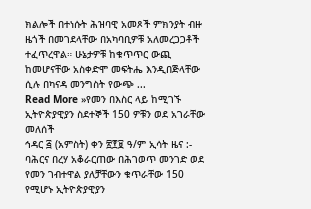ክልሎች በተነሱት ሕዝባዊ አመጾች ምክንያት ብዙ ዜጎች በመገደላቸው በአካባቢዎቹ አለመረጋጋቶች ተፈጥረዋል። ሁኔታዎቹ ከቁጥጥር ውጪ ከመሆናቸው አስቀድሞ መፍትሔ እንዲበጅላቸው ሲሉ በካናዳ መንግስት የውጭ ...
Read More »የመን በእስር ላይ ከሚገኙ ኢትዮጵያዊያን ስደተኞች 150 ዎቹን ወደ አገራቸው መለሰች
ኅዳር ፭ (አምስት) ቀን ፳፻፱ ዓ/ም ኢሳት ዜና :- ባሕርና በረሃ አቆራርጠው በሕገወጥ መንገድ ወደ የመን ገብተዋል ያለቻቸውን ቁጥራቸው 150 የሚሆኑ ኢትዮጵያዊያን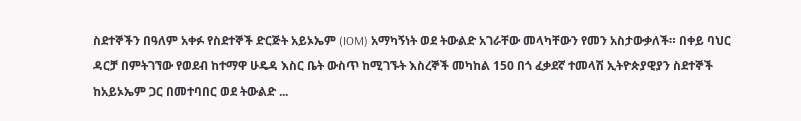ስደተኞችን በዓለም አቀፉ የስደተኞች ድርጅት አይኦኤም (IOM) አማካኝነት ወደ ትውልድ አገራቸው መላካቸውን የመን አስታውቃለች። በቀይ ባህር ዳርቻ በምትገኘው የወደብ ከተማዋ ሁዴዳ እስር ቤት ውስጥ ከሚገኙት እስረኞች መካከል 150 በጎ ፈቃደኛ ተመላሽ ኢትዮጵያዊያን ስደተኞች ከአይኦኤም ጋር በመተባበር ወደ ትውልድ ...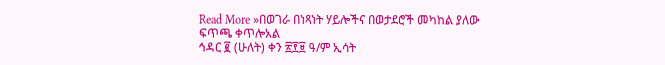Read More »በወገራ በነጻነት ሃይሎችና በወታደሮች መካከል ያለው ፍጥጫ ቀጥሎአል
ኅዳር ፪ (ሁለት) ቀን ፳፻፱ ዓ/ም ኢሳት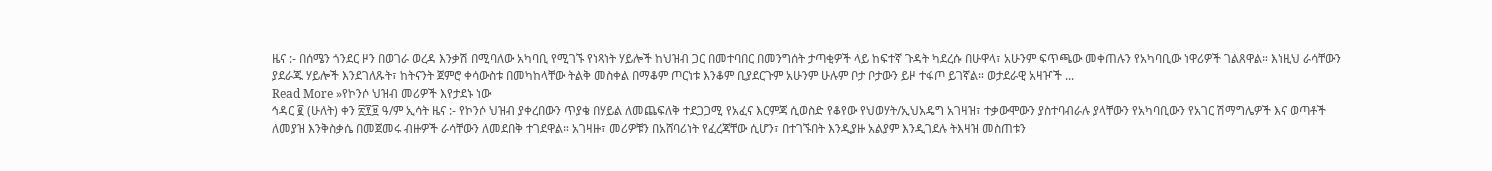ዜና :- በሰሜን ጎንደር ዞን በወገራ ወረዳ እንቃሽ በሚባለው አካባቢ የሚገኙ የነጻነት ሃይሎች ከህዝብ ጋር በመተባበር በመንግሰት ታጣቂዎች ላይ ከፍተኛ ጉዳት ካደረሱ በሁዋላ፣ አሁንም ፍጥጫው መቀጠሉን የአካባቢው ነዋሪዎች ገልጸዋል። እነዚህ ራሳቸውን ያደራጁ ሃይሎች እንደገለጹት፣ ከትናንት ጀምሮ ቀሳውስቱ በመካከላቸው ትልቅ መስቀል በማቆም ጦርነቱ እንቆም ቢያደርጉም አሁንም ሁሉም ቦታ ቦታውን ይዞ ተፋጦ ይገኛል። ወታደራዊ አዛዦች ...
Read More »የኮንሶ ህዝብ መሪዎች እየታደኑ ነው
ኅዳር ፪ (ሁለት) ቀን ፳፻፱ ዓ/ም ኢሳት ዜና :- የኮንሶ ህዝብ ያቀረበውን ጥያቄ በሃይል ለመጨፍለቅ ተደጋጋሚ የአፈና እርምጃ ሲወስድ የቆየው የህወሃት/ኢህአዴግ አገዛዝ፣ ተቃውሞውን ያስተባብራሉ ያላቸውን የአካባቢውን የአገር ሽማግሌዎች እና ወጣቶች ለመያዝ እንቅስቃሴ በመጀመሩ ብዙዎች ራሳቸውን ለመደበቅ ተገደዋል። አገዛዙ፣ መሪዎቹን በአሸባሪነት የፈረጃቸው ሲሆን፣ በተገኙበት እንዲያዙ አልያም እንዲገደሉ ትእዛዝ መስጠቱን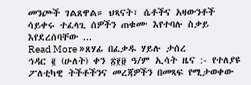መንጮች ገልጸዋል። ህጻናት፣ ሴቶችና አዛውንቶች ሳይቀሩ ተፈላጊ ሰዎችን ጠቁሙ እየተባሉ ስቃይ እየደረሰባቸው ...
Read More »ጸሃፊ በፈቃዱ ሃይሉ ታሰረ
ኅዳር ፪ (ሁለት) ቀን ፳፻፱ ዓ/ም ኢሳት ዜና :- የተለያዩ ፖለቲካዊ ትችቶችንና መረጃዎችን በመጻፍ የሚታወቀው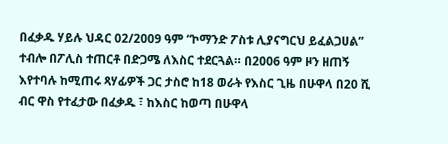በፈቃዱ ሃይሉ ህዳር 02/2009 ዓም “ኮማንድ ፖስቱ ሊያናግርህ ይፈልጋሀል” ተብሎ በፖሊስ ተጠርቶ በድጋሜ ለእስር ተደርጓል። በ2006 ዓም ዞን ዘጠኝ እየተባሉ ከሚጠሩ ጻሃፊዎች ጋር ታስሮ ከ18 ወራት የእስር ጊዜ በሁዋላ በ20 ሺ ብር ዋስ የተፈታው በፈቃዱ ፣ ከእስር ከወጣ በሁዋላ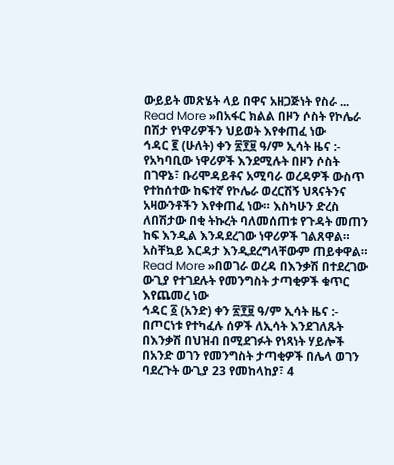ውይይት መጽሄት ላይ በዋና አዘጋጅነት የስራ ...
Read More »በአፋር ክልል በዞን ሶስት የኮሌራ በሽታ የነዋሪዎችን ህይወት እየቀጠፈ ነው
ኅዳር ፪ (ሁለት) ቀን ፳፻፱ ዓ/ም ኢሳት ዜና :- የአካባቢው ነዋሪዎች እንደሚሉት በዞን ሶስት በገዋኔ፣ ቡሪሞዳይቶና አሚባራ ወረዳዎች ውስጥ የተከሰተው ከፍተኛ የኮሌራ ወረርሽኝ ህጻናትንና አዛውንቶችን እየቀጠፈ ነው። እስካሁን ድረስ ለበሽታው በቂ ትኩረት ባለመሰጠቱ የጉዳት መጠን ከፍ እንዲል እንዳደረገው ነዋሪዎች ገልጸዋል። አስቸኳይ እርዳታ እንዲደረግላቸውም ጠይቀዋል።
Read More »በወገራ ወረዳ በእንቃሽ በተደረገው ውጊያ የተገደሉት የመንግስት ታጣቂዎች ቁጥር እየጨመረ ነው
ኅዳር ፩ (አንድ) ቀን ፳፻፱ ዓ/ም ኢሳት ዜና :- በጦርነቱ የተካፈሉ ሰዎች ለኢሳት እንደገለጹት በእንቃሽ በህዝብ በሚደገፉት የነጻነት ሃይሎች በአንድ ወገን የመንግስት ታጣቂዎች በሌላ ወገን ባደረጉት ውጊያ 23 የመከላከያ፣ 4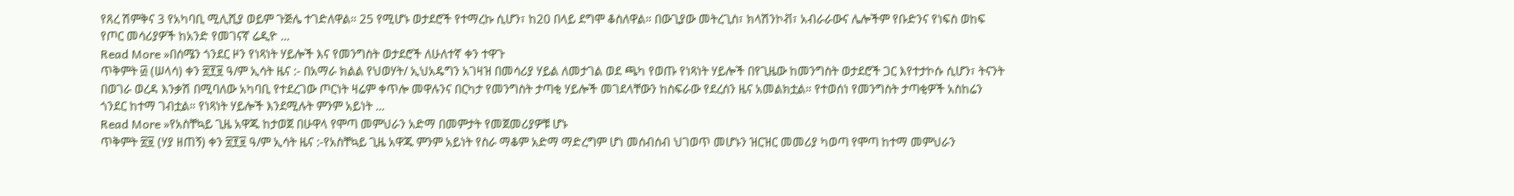የጸረ ሽምቅና 3 የአካባቢ ሚሊሺያ ወይም ጉጅሌ ተገድለዋል። 25 የሚሆኑ ወታደሮች የተማረኩ ሲሆን፣ ከ20 በላይ ደግሞ ቆስለዋል። በውጊያው መትረጊስ፣ ክላሽንኮቭ፣ አብራራውና ሌሎችም የቡድንና የነፍስ ወከፍ የጦር መሳሪያዎች ከአንድ የመገናኛ ሬዲዮ ...
Read More »በሰሜን ጎንደር ዞን የነጻነት ሃይሎች እና የመንግስት ወታደሮች ለሁለተኛ ቀን ተዋጉ
ጥቅምት ፴ (ሠላሳ) ቀን ፳፻፱ ዓ/ም ኢሳት ዜና :- በአማራ ክልል የህወሃት/ ኢህአዴግን አገዛዝ በመሳሪያ ሃይል ለመታገል ወደ ጫካ የወጡ የነጻነት ሃይሎች በየጊዜው ከመንግስት ወታደሮች ጋር እየተታኮሱ ሲሆን፣ ትናንት በወገራ ወረዳ እንቃሽ በሚባለው አካባቢ የተደረገው ጦርነት ዛሬም ቀጥሎ መዋሉንና በርካታ የመንግስት ታጣቂ ሃይሎች መገደላቸውን ከስፍራው የደረሰን ዜና አመልክቷል። የተወሰነ የመንግስት ታጣቂዎች አስከሬን ጎንደር ከተማ ገብቷል። የነጻነት ሃይሎች እንደሚሉት ምንም አይነት ...
Read More »የአስቸኳይ ጊዜ አዋጁ ከታወጀ በሁዋላ የሞጣ መምህራን አድማ በመምታት የመጀመሪያዎቹ ሆኑ
ጥቅምት ፳፱ (ሃያ ዘጠኝ) ቀን ፳፻፱ ዓ/ም ኢሳት ዜና :-የአስቸኳይ ጊዜ አዋጁ ምንም አይነት የስራ ማቆም አድማ ማድረግም ሆነ መሰብሰብ ህገወጥ መሆኑን ዝርዝር መመሪያ ካወጣ የሞጣ ከተማ መምህራን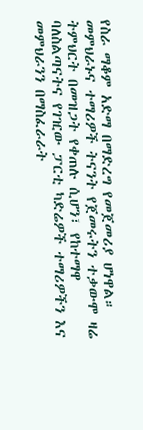የስራ ማቆም አድማ በማድረግ የመጀመሪያ ሆነዋል። መምህራኑና ተማሪዎች ትናንት የጀመሩትን ተቃውሞ ዛሬ ትምህርት በመዝጋት የቀጠሉ ሲሆን፣ የከተማዋ ባለስልጣናትና የገዢው ፓርቲ ካድሬዎች ተማሪዎችን እና መምህራንን በማስፈራራት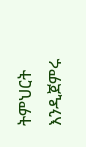ትምህርት እንዲጀምሩ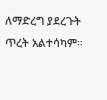ለማድረግ ያደረጉት ጥረት አልተሳካም።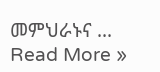መምህራኑና ...
Read More »